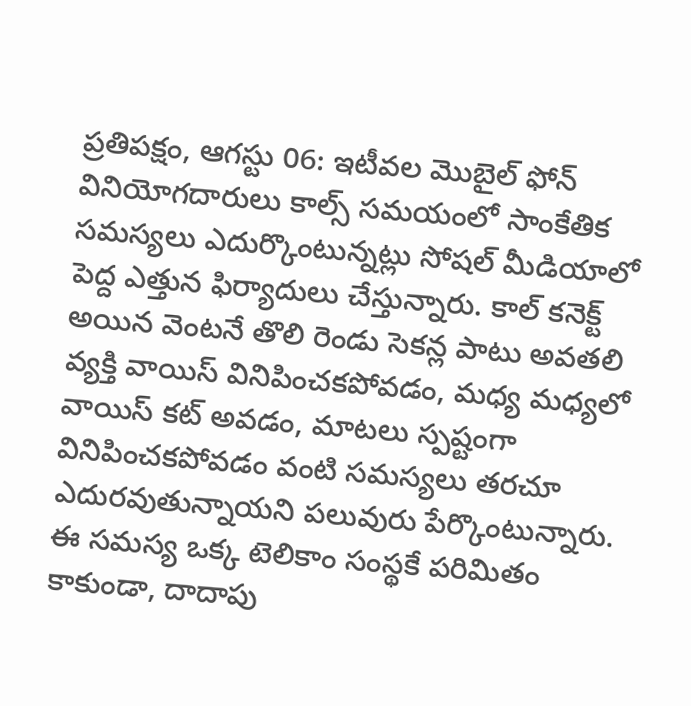ప్రతిపక్షం, ఆగస్టు 06: ఇటీవల మొబైల్ ఫోన్ వినియోగదారులు కాల్స్ సమయంలో సాంకేతిక సమస్యలు ఎదుర్కొంటున్నట్లు సోషల్ మీడియాలో పెద్ద ఎత్తున ఫిర్యాదులు చేస్తున్నారు. కాల్ కనెక్ట్ అయిన వెంటనే తొలి రెండు సెకన్ల పాటు అవతలి వ్యక్తి వాయిస్ వినిపించకపోవడం, మధ్య మధ్యలో వాయిస్ కట్ అవడం, మాటలు స్పష్టంగా వినిపించకపోవడం వంటి సమస్యలు తరచూ ఎదురవుతున్నాయని పలువురు పేర్కొంటున్నారు.
ఈ సమస్య ఒక్క టెలికాం సంస్థకే పరిమితం కాకుండా, దాదాపు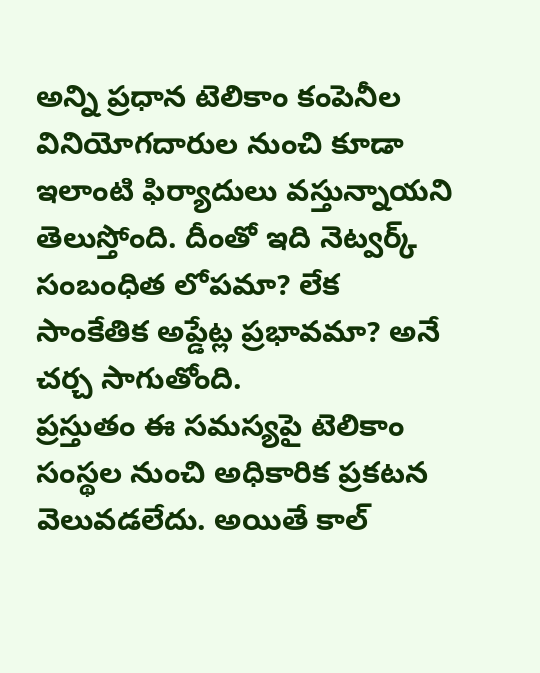అన్ని ప్రధాన టెలికాం కంపెనీల వినియోగదారుల నుంచి కూడా ఇలాంటి ఫిర్యాదులు వస్తున్నాయని తెలుస్తోంది. దీంతో ఇది నెట్వర్క్ సంబంధిత లోపమా? లేక సాంకేతిక అప్డేట్ల ప్రభావమా? అనే చర్చ సాగుతోంది.
ప్రస్తుతం ఈ సమస్యపై టెలికాం సంస్థల నుంచి అధికారిక ప్రకటన వెలువడలేదు. అయితే కాల్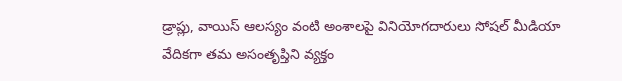డ్రాప్లు, వాయిస్ ఆలస్యం వంటి అంశాలపై వినియోగదారులు సోషల్ మీడియా వేదికగా తమ అసంతృప్తిని వ్యక్తం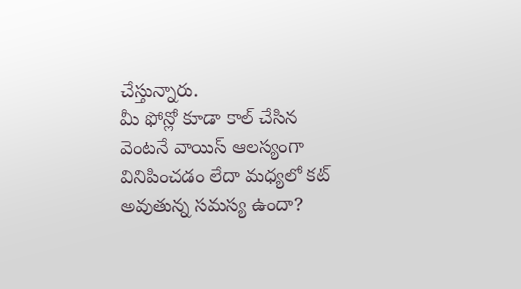చేస్తున్నారు.
మీ ఫోన్లో కూడా కాల్ చేసిన వెంటనే వాయిస్ ఆలస్యంగా వినిపించడం లేదా మధ్యలో కట్ అవుతున్న సమస్య ఉందా?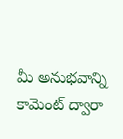మీ అనుభవాన్ని కామెంట్ ద్వారా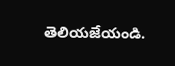తెలియజేయండి.